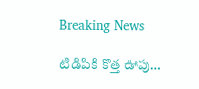Breaking News

టిడిపికి కొత్త ఊపు…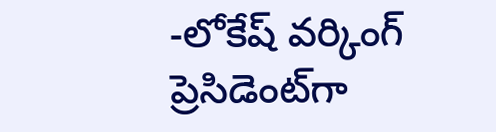-లోకేష్ వర్కింగ్ ప్రెసిడెంట్‌గా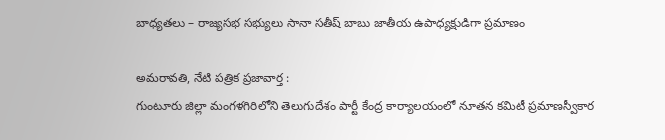బాధ్యతలు – రాజ్యసభ సభ్యులు సానా సతీష్ బాబు జాతీయ ఉపాధ్యక్షుడిగా ప్రమాణం

అమరావతి, నేటి పత్రిక ప్రజావార్త :
గుంటూరు జిల్లా మంగళగిరిలోని తెలుగుదేశం పార్టీ కేంద్ర కార్యాలయంలో నూతన కమిటీ ప్రమాణస్వీకార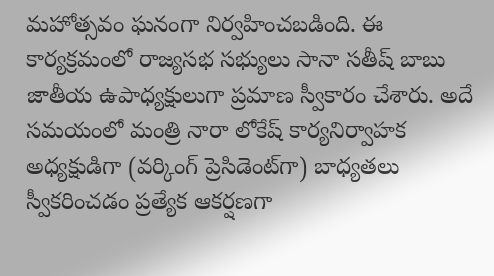మహోత్సవం ఘనంగా నిర్వహించబడింది. ఈ కార్యక్రమంలో రాజ్యసభ సభ్యులు సానా సతీష్ బాబు జాతీయ ఉపాధ్యక్షులుగా ప్రమాణ స్వీకారం చేశారు. అదే సమయంలో మంత్రి నారా లోకేష్ కార్యనిర్వాహక అధ్యక్షుడిగా (వర్కింగ్ ప్రెసిడెంట్‌గా) బాధ్యతలు స్వీకరించడం ప్రత్యేక ఆకర్షణగా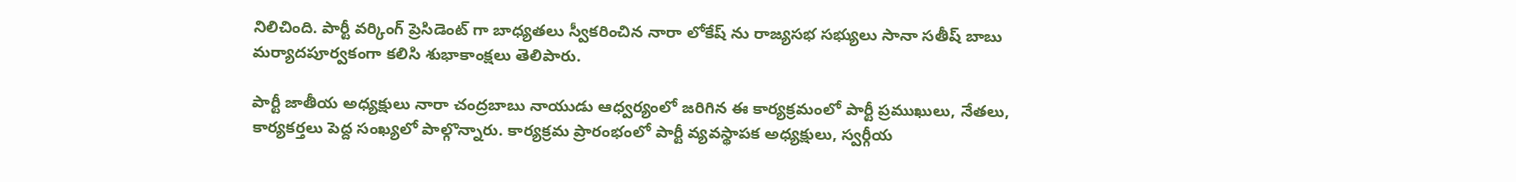నిలిచింది. పార్టీ వర్కింగ్ ప్రెసిడెంట్ గా బాధ్యతలు స్వీకరించిన నారా లోకేష్ ను రాజ్యసభ సభ్యులు సానా సతీష్ బాబు మర్యాదపూర్వకంగా కలిసి శుభాకాంక్షలు తెలిపారు.

పార్టీ జాతీయ అధ్యక్షులు నారా చంద్రబాబు నాయుడు ఆధ్వర్యంలో జరిగిన ఈ కార్యక్రమంలో పార్టీ ప్రముఖులు, నేతలు, కార్యకర్తలు పెద్ద సంఖ్యలో పాల్గొన్నారు. కార్యక్రమ ప్రారంభంలో పార్టీ వ్యవస్థాపక అధ్యక్షులు, స్వర్గీయ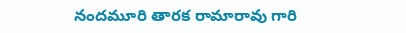నందమూరి తారక రామారావు గారి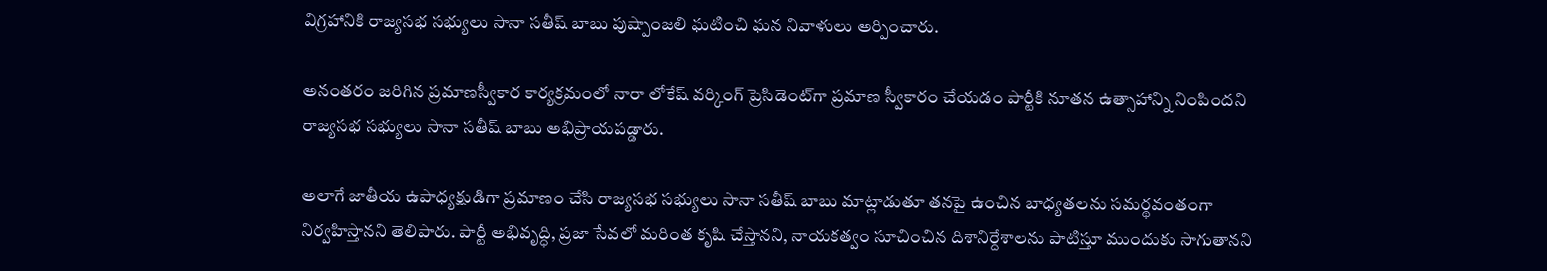విగ్రహానికి రాజ్యసభ సభ్యులు సానా సతీష్ బాబు పుష్పాంజలి ఘటించి ఘన నివాళులు అర్పించారు.

అనంతరం జరిగిన ప్రమాణస్వీకార కార్యక్రమంలో నారా లోకేష్ వర్కింగ్ ప్రెసిడెంట్‌గా ప్రమాణ స్వీకారం చేయడం పార్టీకి నూతన ఉత్సాహాన్ని నింపిందని రాజ్యసభ సభ్యులు సానా సతీష్ బాబు అభిప్రాయపడ్డారు.

అలాగే జాతీయ ఉపాధ్యక్షుడిగా ప్రమాణం చేసి రాజ్యసభ సభ్యులు సానా సతీష్ బాబు మాట్లాడుతూ తనపై ఉంచిన బాధ్యతలను సమర్థవంతంగా నిర్వహిస్తానని తెలిపారు. పార్టీ అభివృద్ధి, ప్రజా సేవలో మరింత కృషి చేస్తానని, నాయకత్వం సూచించిన దిశానిర్దేశాలను పాటిస్తూ ముందుకు సాగుతానని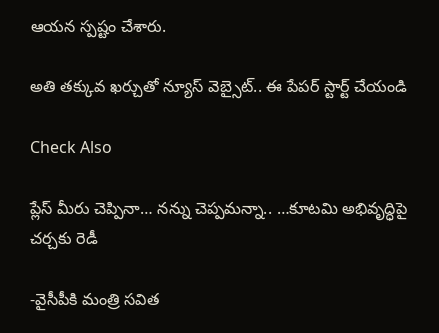ఆయన స్పష్టం చేశారు.

అతి తక్కువ ఖర్చుతో న్యూస్ వెబ్సైట్.. ఈ పేపర్ స్టార్ట్ చేయండి

Check Also

ప్లేస్ మీరు చెప్పినా… నన్ను చెప్పమన్నా.. …కూటమి అభివృద్ధిపై చర్చకు రెడీ

-వైసీపీకి మంత్రి సవిత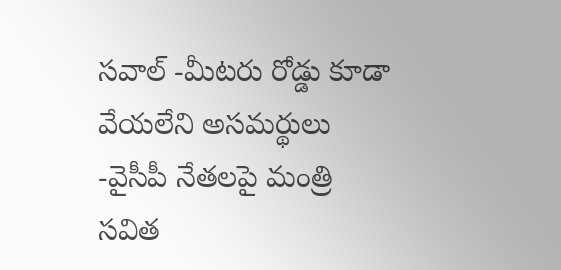సవాల్ -మీటరు రోడ్డు కూడా వేయలేని అసమర్థులు -వైసీపీ నేతలపై మంత్రి సవిత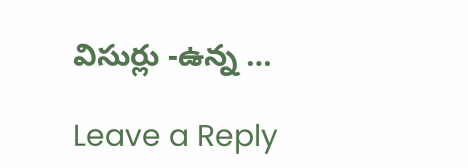విసుర్లు -ఉన్న …

Leave a Reply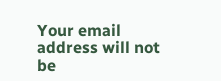Your email address will not be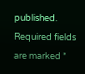published. Required fields are marked *